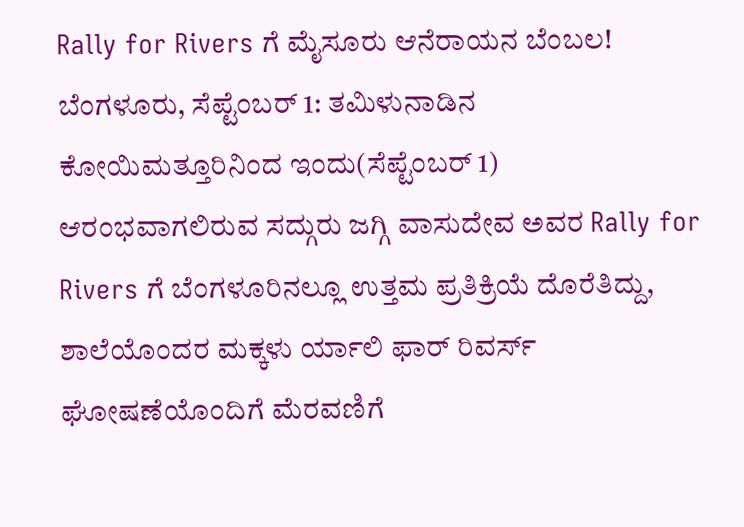Rally for Rivers ಗೆ ಮೈಸೂರು ಆನೆರಾಯನ ಬೆಂಬಲ!
ಬೆಂಗಳೂರು, ಸೆಪ್ಟೆಂಬರ್ 1: ತಮಿಳುನಾಡಿನ ಕೋಯಿಮತ್ತೂರಿನಿಂದ ಇಂದು(ಸೆಪ್ಟೆಂಬರ್ 1) ಆರಂಭವಾಗಲಿರುವ ಸದ್ಗುರು ಜಗ್ಗಿ ವಾಸುದೇವ ಅವರ Rally for Rivers ಗೆ ಬೆಂಗಳೂರಿನಲ್ಲೂ ಉತ್ತಮ ಪ್ರತಿಕ್ರಿಯೆ ದೊರೆತಿದ್ದು, ಶಾಲೆಯೊಂದರ ಮಕ್ಕಳು ರ್ಯಾಲಿ ಫಾರ್ ರಿವರ್ಸ್ ಘೋಷಣೆಯೊಂದಿಗೆ ಮೆರವಣಿಗೆ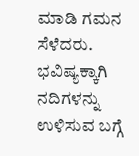ಮಾಡಿ ಗಮನ ಸೆಳೆದರು.
ಭವಿಷ್ಯಕ್ಕಾಗಿ ನದಿಗಳನ್ನು ಉಳಿಸುವ ಬಗ್ಗೆ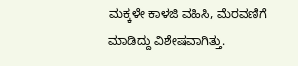ಮಕ್ಕಳೇ ಕಾಳಜಿ ವಹಿಸಿ, ಮೆರವಣಿಗೆ ಮಾಡಿದ್ದು ವಿಶೇಷವಾಗಿತ್ತು.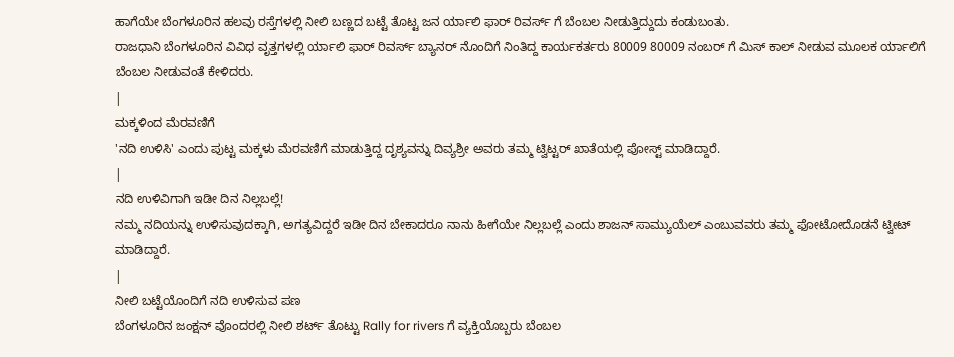ಹಾಗೆಯೇ ಬೆಂಗಳೂರಿನ ಹಲವು ರಸ್ತೆಗಳಲ್ಲಿ ನೀಲಿ ಬಣ್ಣದ ಬಟ್ಟೆ ತೊಟ್ಟ ಜನ ರ್ಯಾಲಿ ಫಾರ್ ರಿವರ್ಸ್ ಗೆ ಬೆಂಬಲ ನೀಡುತ್ತಿದ್ದುದು ಕಂಡುಬಂತು.
ರಾಜಧಾನಿ ಬೆಂಗಳೂರಿನ ವಿವಿಧ ವೃತ್ತಗಳಲ್ಲಿ ರ್ಯಾಲಿ ಫಾರ್ ರಿವರ್ಸ್ ಬ್ಯಾನರ್ ನೊಂದಿಗೆ ನಿಂತಿದ್ದ ಕಾರ್ಯಕರ್ತರು 80009 80009 ನಂಬರ್ ಗೆ ಮಿಸ್ ಕಾಲ್ ನೀಡುವ ಮೂಲಕ ರ್ಯಾಲಿಗೆ ಬೆಂಬಲ ನೀಡುವಂತೆ ಕೇಳಿದರು.
|
ಮಕ್ಕಳಿಂದ ಮೆರವಣಿಗೆ
'ನದಿ ಉಳಿಸಿ' ಎಂದು ಪುಟ್ಟ ಮಕ್ಕಳು ಮೆರವಣಿಗೆ ಮಾಡುತ್ತಿದ್ದ ದೃಶ್ಯವನ್ನು ದಿವ್ಯಶ್ರೀ ಅವರು ತಮ್ಮ ಟ್ವಿಟ್ಟರ್ ಖಾತೆಯಲ್ಲಿ ಪೋಸ್ಟ್ ಮಾಡಿದ್ದಾರೆ.
|
ನದಿ ಉಳಿವಿಗಾಗಿ ಇಡೀ ದಿನ ನಿಲ್ಲಬಲ್ಲೆ!
ನಮ್ಮ ನದಿಯನ್ನು ಉಳಿಸುವುದಕ್ಕಾಗಿ, ಅಗತ್ಯವಿದ್ದರೆ ಇಡೀ ದಿನ ಬೇಕಾದರೂ ನಾನು ಹೀಗೆಯೇ ನಿಲ್ಲಬಲ್ಲೆ ಎಂದು ಶಾಜನ್ ಸಾಮ್ಯುಯೆಲ್ ಎಂಬುವವರು ತಮ್ಮ ಫೋಟೋದೊಡನೆ ಟ್ವೀಟ್ ಮಾಡಿದ್ದಾರೆ.
|
ನೀಲಿ ಬಟ್ಟೆಯೊಂದಿಗೆ ನದಿ ಉಳಿಸುವ ಪಣ
ಬೆಂಗಳೂರಿನ ಜಂಕ್ಷನ್ ವೊಂದರಲ್ಲಿ ನೀಲಿ ಶರ್ಟ್ ತೊಟ್ಟು Rally for rivers ಗೆ ವ್ಯಕ್ತಿಯೊಬ್ಬರು ಬೆಂಬಲ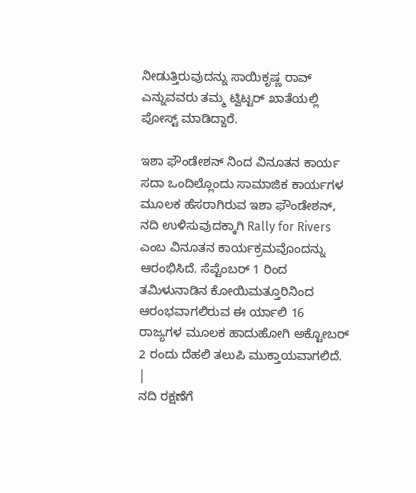ನೀಡುತ್ತಿರುವುದನ್ನು ಸಾಯಿಕೃಷ್ಣ ರಾವ್ ಎನ್ನುವವರು ತಮ್ಮ ಟ್ವಿಟ್ಟರ್ ಖಾತೆಯಲ್ಲಿ ಪೋಸ್ಟ್ ಮಾಡಿದ್ದಾರೆ.

ಇಶಾ ಫೌಂಡೇಶನ್ ನಿಂದ ವಿನೂತನ ಕಾರ್ಯ
ಸದಾ ಒಂದಿಲ್ಲೊಂದು ಸಾಮಾಜಿಕ ಕಾರ್ಯಗಳ ಮೂಲಕ ಹೆಸರಾಗಿರುವ ಇಶಾ ಫೌಂಡೇಶನ್, ನದಿ ಉಳಿಸುವುದಕ್ಕಾಗಿ Rally for Rivers ಎಂಬ ವಿನೂತನ ಕಾರ್ಯಕ್ರಮವೊಂದನ್ನು ಆರಂಭಿಸಿದೆ. ಸೆಪ್ಟೆಂಬರ್ 1 ರಿಂದ ತಮಿಳುನಾಡಿನ ಕೋಯಿಮತ್ತೂರಿನಿಂದ ಆರಂಭವಾಗಲಿರುವ ಈ ರ್ಯಾಲಿ 16 ರಾಜ್ಯಗಳ ಮೂಲಕ ಹಾದುಹೋಗಿ ಅಕ್ಟೋಬರ್ 2 ರಂದು ದೆಹಲಿ ತಲುಪಿ ಮುಕ್ತಾಯವಾಗಲಿದೆ.
|
ನದಿ ರಕ್ಷಣೆಗೆ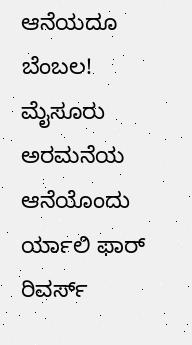ಆನೆಯದೂ ಬೆಂಬಲ!
ಮೈಸೂರು ಅರಮನೆಯ ಆನೆಯೊಂದು ರ್ಯಾಲಿ ಫಾರ್ ರಿವರ್ಸ್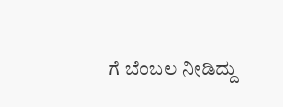ಗೆ ಬೆಂಬಲ ನೀಡಿದ್ದು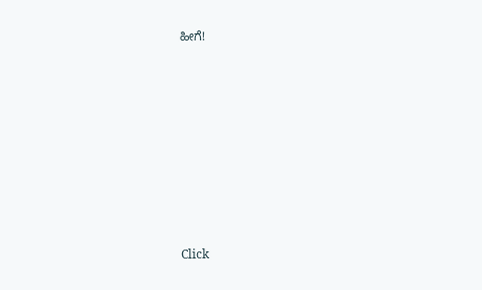ಹೀಗೆ!












Click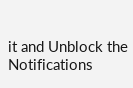it and Unblock the Notifications